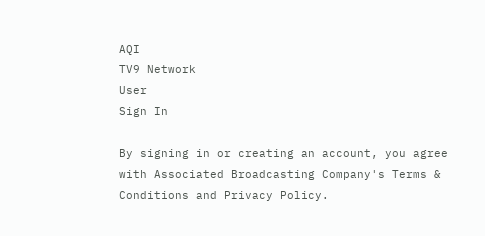AQI
TV9 Network
User
Sign In

By signing in or creating an account, you agree with Associated Broadcasting Company's Terms & Conditions and Privacy Policy.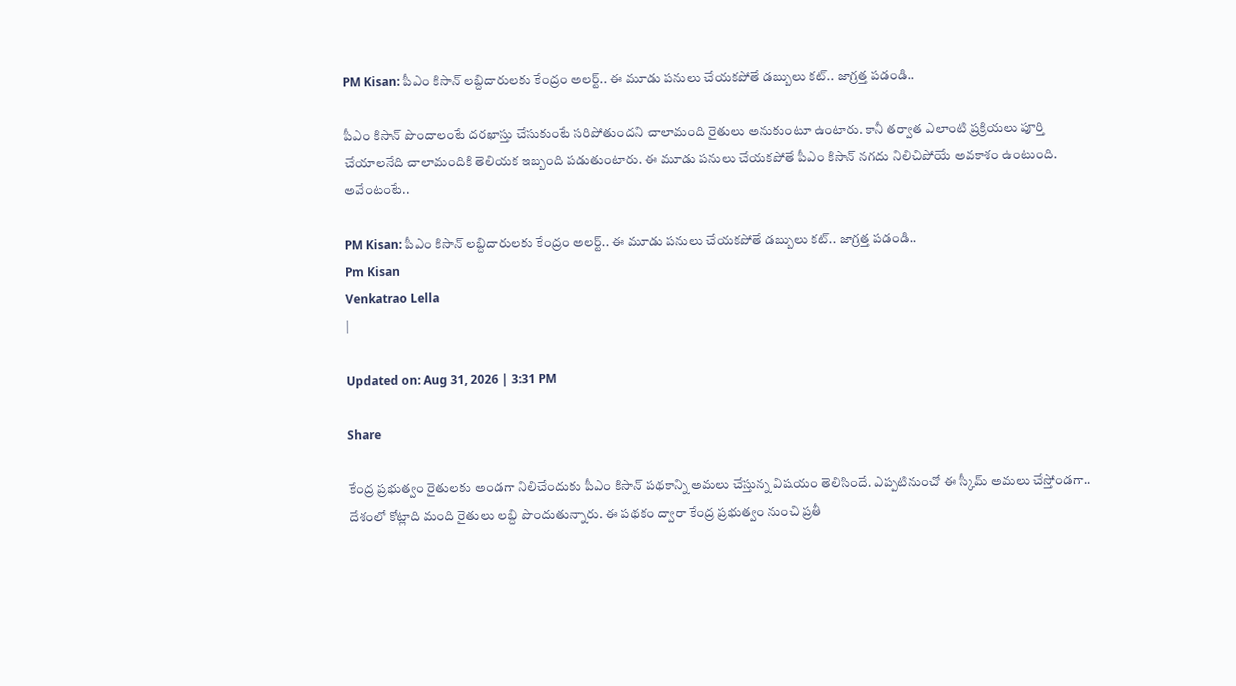PM Kisan: పీఎం కిసాన్ లబ్దిదారులకు కేంద్రం అలర్ట్.. ఈ మూడు పనులు చేయకపోతే డబ్బులు కట్.. జాగ్రత్త పడండి..

పీఎం కిసాన్ పొందాలంటే దరఖాస్తు చేసుకుంటే సరిపోతుందని చాలామంది రైతులు అనుకుంటూ ఉంటారు. కానీ తర్వాత ఎలాంటి ప్రక్రియలు పూర్తి చేయాలనేది చాలామందికి తెలియక ఇబ్బంది పడుతుంటారు. ఈ మూడు పనులు చేయకపోతే పీఎం కిసాన్ నగదు నిలిచిపోయే అవకాశం ఉంటుంది. అవేంటంటే..

PM Kisan: పీఎం కిసాన్ లబ్దిదారులకు కేంద్రం అలర్ట్.. ఈ మూడు పనులు చేయకపోతే డబ్బులు కట్.. జాగ్రత్త పడండి..
Pm Kisan
Venkatrao Lella
|

Updated on: Aug 31, 2026 | 3:31 PM

Share

కేంద్ర ప్రభుత్వం రైతులకు అండగా నిలిచేందుకు పీఎం కిసాన్ పథకాన్ని అమలు చేస్తున్న విషయం తెలిసిందే. ఎప్పటినుంచో ఈ స్కీమ్ అమలు చేస్తోండగా.. దేశంలో కోట్లాది మంది రైతులు లబ్ది పొందుతున్నారు. ఈ పథకం ద్వారా కేంద్ర ప్రభుత్వం నుంచి ప్రతీ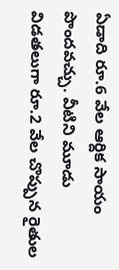ఏడాది రూ.6 వేల ఆర్దిక సాయం పొందవచ్చు. వీటిని మూడు విడతలుగా రూ.2 వేల చొప్పున రైతుల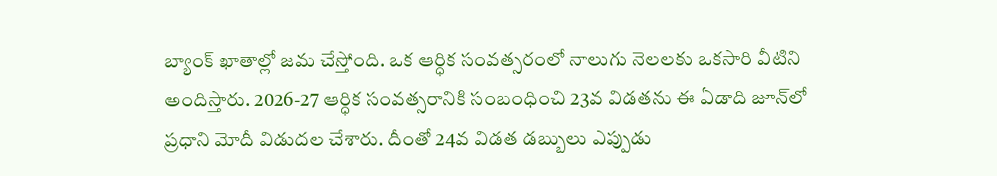బ్యాంక్ ఖాతాల్లో జమ చేస్తోంది. ఒక ఆర్ధిక సంవత్సరంలో నాలుగు నెలలకు ఒకసారి వీటిని అందిస్తారు. 2026-27 ఆర్ధిక సంవత్సరానికి సంబంధించి 23వ విడతను ఈ ఏడాది జూన్‌లో ప్రధాని మోదీ విడుదల చేశారు. దీంతో 24వ విడత డబ్బులు ఎప్పుడు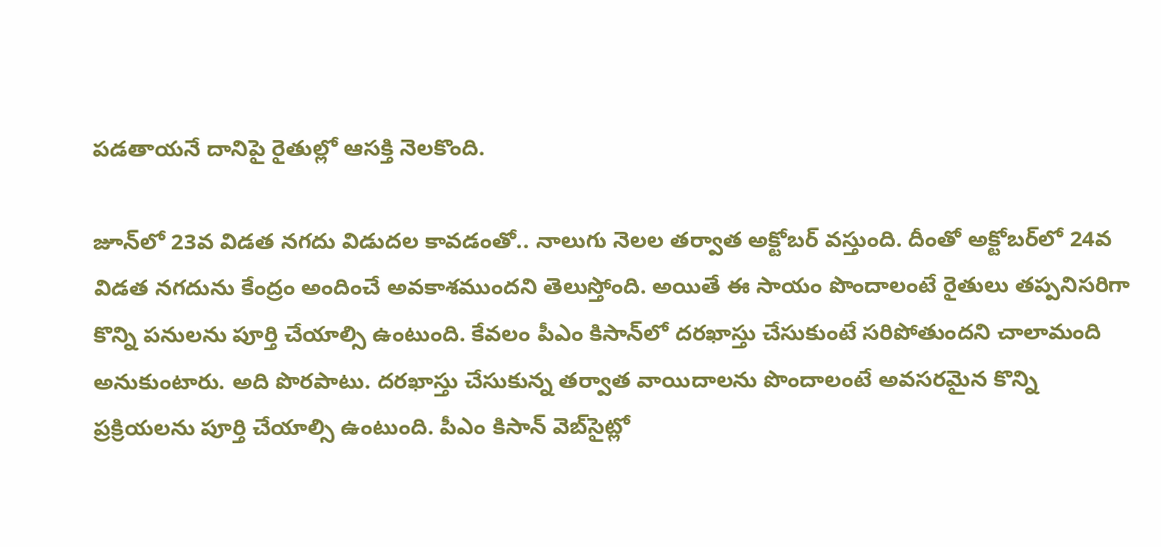పడతాయనే దానిపై రైతుల్లో ఆసక్తి నెలకొంది.

జూన్‌లో 23వ విడత నగదు విడుదల కావడంతో.. నాలుగు నెలల తర్వాత అక్టోబర్ వస్తుంది. దీంతో అక్టోబర్‌లో 24వ విడత నగదును కేంద్రం అందించే అవకాశముందని తెలుస్తోంది. అయితే ఈ సాయం పొందాలంటే రైతులు తప్పనిసరిగా కొన్ని పనులను పూర్తి చేయాల్సి ఉంటుంది. కేవలం పీఎం కిసాన్‌లో దరఖాస్తు చేసుకుంటే సరిపోతుందని చాలామంది అనుకుంటారు. అది పొరపాటు. దరఖాస్తు చేసుకున్న తర్వాత వాయిదాలను పొందాలంటే అవసరమైన కొన్ని ప్రక్రియలను పూర్తి చేయాల్సి ఉంటుంది. పీఎం కిసాన్ వెబ్‌సైట్లో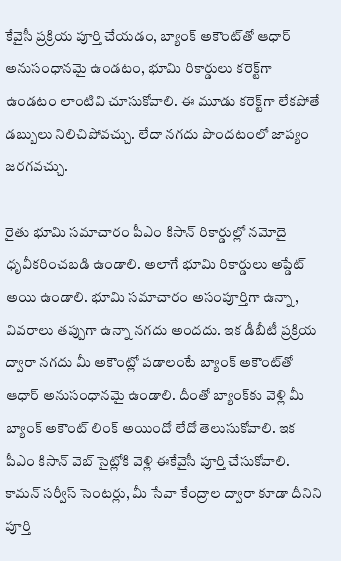కేవైసీ ప్రక్రియ పూర్తి చేయడం, బ్యాంక్ అకౌంట్‌తో ఆధార్ అనుసంధానమై ఉండటం, భూమి రికార్డులు కరెక్ట్‌గా ఉండటం లాంటివి చూసుకోవాలి. ఈ మూడు కరెక్ట్‌గా లేకపోతే డబ్బులు నిలిచిపోవచ్చు. లేదా నగదు పొందటంలో జాప్యం జరగవచ్చు.

రైతు భూమి సమాచారం పీఎం కిసాన్ రికార్డుల్లో నమోదై ధృవీకరించబడి ఉండాలి. అలాగే భూమి రికార్డులు అప్డేట్‌ అయి ఉండాలి. భూమి సమాచారం అసంపూర్తిగా ఉన్నా, వివరాలు తప్పుగా ఉన్నా నగదు అందదు. ఇక డీబీటీ ప్రక్రియ ద్వారా నగదు మీ అకౌంట్లో పడాలంటే బ్యాంక్ అకౌంట్‌తో ఆధార్ అనుసంధానమై ఉండాలి. దీంతో బ్యాంక్‌కు వెళ్లి మీ బ్యాంక్ అకౌంట్ లింక్ అయిందో లేదో తెలుసుకోవాలి. ఇక పీఎం కిసాన్ వెబ్ సైట్లోకి వెళ్లి ఈకేవైసీ పూర్తి చేసుకోవాలి. కామన్ సర్వీస్ సెంటర్లు, మీ సేవా కేంద్రాల ద్వారా కూడా దీనిని పూర్తి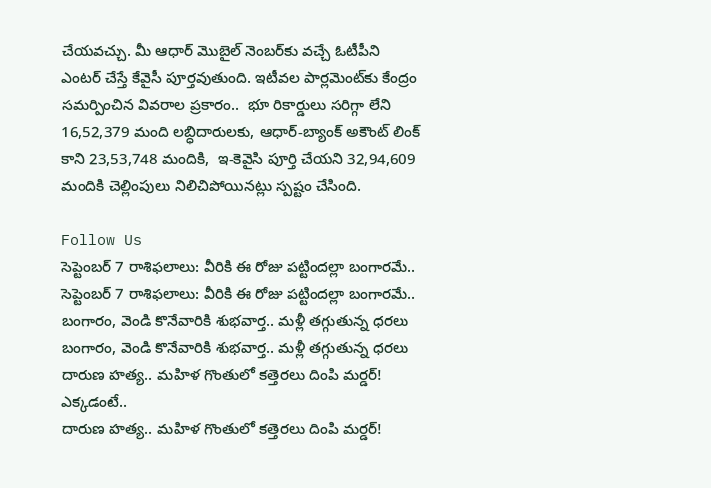చేయవచ్చు. మీ ఆధార్ మొబైల్‌ నెంబర్‌కు వచ్చే ఓటీపీని ఎంటర్ చేస్తే కేవైసీ పూర్తవుతుంది. ఇటీవల పార్లమెంట్‌కు కేంద్రం సమర్పించిన వివరాల ప్రకారం..  భూ రికార్డులు సరిగ్గా లేని 16,52,379 మంది లబ్ధిదారులకు, ఆధార్-బ్యాంక్ అకౌంట్ లింక్ కాని 23,53,748 మందికి,  ఇ-కెవైసి పూర్తి చేయని 32,94,609 మందికి చెల్లింపులు నిలిచిపోయినట్లు స్పష్టం చేసింది.

Follow Us
సెప్టెంబర్ 7 రాశిఫలాలు: వీరికి ఈ రోజు పట్టిందల్లా బంగారమే..
సెప్టెంబర్ 7 రాశిఫలాలు: వీరికి ఈ రోజు పట్టిందల్లా బంగారమే..
బంగారం, వెండి కొనేవారికి శుభవార్త.. మళ్లీ తగ్గుతున్న ధరలు
బంగారం, వెండి కొనేవారికి శుభవార్త.. మళ్లీ తగ్గుతున్న ధరలు
దారుణ హత్య.. మహిళ గొంతులో కత్తెరలు దింపి మర్డర్‌! ఎక్కడంటే..
దారుణ హత్య.. మహిళ గొంతులో కత్తెరలు దింపి మర్డర్‌!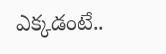ఎక్కడంటే..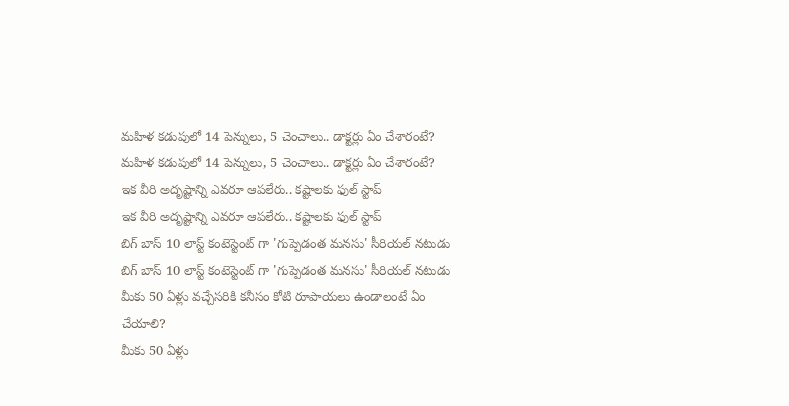మహిళ కడుపులో 14 పెన్నులు, 5 చెంచాలు.. డాక్టర్లు ఏం చేశారంటే?
మహిళ కడుపులో 14 పెన్నులు, 5 చెంచాలు.. డాక్టర్లు ఏం చేశారంటే?
ఇక వీరి అదృష్టాన్ని ఎవరూ ఆపలేరు.. కష్టాలకు ఫుల్ స్టాప్
ఇక వీరి అదృష్టాన్ని ఎవరూ ఆపలేరు.. కష్టాలకు ఫుల్ స్టాప్
బిగ్ బాస్ 10 లాస్ట్ కంటెస్టెంట్ గా 'గుప్పెడంత మనసు' సీరియల్ నటుడు
బిగ్ బాస్ 10 లాస్ట్ కంటెస్టెంట్ గా 'గుప్పెడంత మనసు' సీరియల్ నటుడు
మీకు 50 ఏళ్లు వచ్చేసరికి కనీసం కోటి రూపాయలు ఉండాలంటే ఏం చేయాలి?
మీకు 50 ఏళ్లు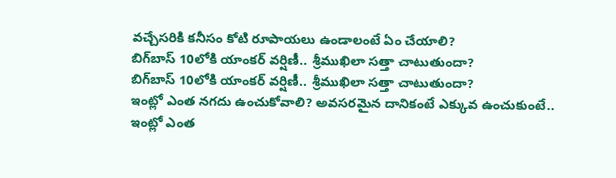వచ్చేసరికి కనీసం కోటి రూపాయలు ఉండాలంటే ఏం చేయాలి?
బిగ్‌బాస్‌ 10లోకి యాంకర్ వర్షిణీ.. శ్రీముఖిలా సత్తా చాటుతుందా?
బిగ్‌బాస్‌ 10లోకి యాంకర్ వర్షిణీ.. శ్రీముఖిలా సత్తా చాటుతుందా?
ఇంట్లో ఎంత నగదు ఉంచుకోవాలి? అవసరమైన దానికంటే ఎక్కువ ఉంచుకుంటే..
ఇంట్లో ఎంత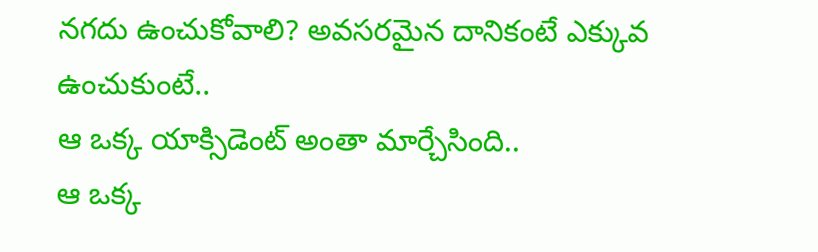నగదు ఉంచుకోవాలి? అవసరమైన దానికంటే ఎక్కువ ఉంచుకుంటే..
ఆ ఒక్క యాక్సిడెంట్ అంతా మార్చేసింది..
ఆ ఒక్క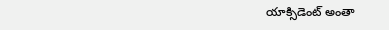యాక్సిడెంట్ అంతా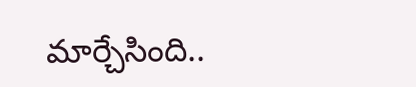మార్చేసింది..